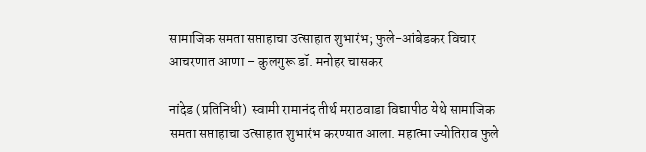सामाजिक समता सप्ताहाचा उत्साहात शुभारंभ; फुले-आंबेडकर विचार आचरणात आणा – कुलगुरू डॉ. मनोहर चासकर

नांदेड (प्रतिनिधी)  स्वामी रामानंद तीर्थ मराठवाडा विद्यापीठ येथे सामाजिक समता सप्ताहाचा उत्साहात शुभारंभ करण्यात आला. महात्मा ज्योतिराव फुले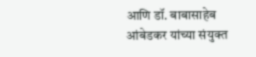आणि डॉ. बाबासाहेब आंबेडकर यांच्या संयुक्त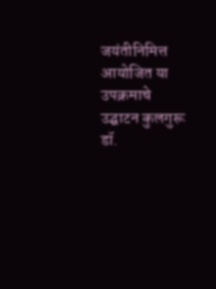जयंतीनिमित्त आयोजित या उपक्रमाचे उद्घाटन कुलगुरू डॉ.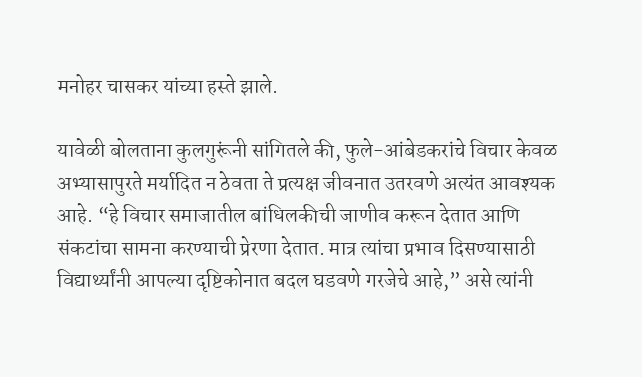मनोहर चासकर यांच्या हस्ते झाले.

यावेळी बोलताना कुलगुरूंनी सांगितले की, फुले-आंबेडकरांचे विचार केवळ अभ्यासापुरते मर्यादित न ठेवता ते प्रत्यक्ष जीवनात उतरवणे अत्यंत आवश्यक आहे. “हे विचार समाजातील बांधिलकीची जाणीव करून देतात आणि संकटांचा सामना करण्याची प्रेरणा देतात. मात्र त्यांचा प्रभाव दिसण्यासाठी विद्यार्थ्यांनी आपल्या दृष्टिकोनात बदल घडवणे गरजेचे आहे,” असे त्यांनी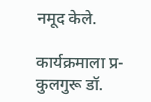नमूद केले.

कार्यक्रमाला प्र-कुलगुरू डॉ.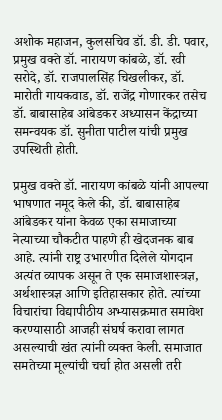अशोक महाजन, कुलसचिव डॉ. डी. डी. पवार, प्रमुख वक्ते डॉ. नारायण कांबळे, डॉ. रवी सरोदे, डॉ. राजपालसिंह चिखलीकर, डॉ. मारोती गायकवाड, डॉ. राजेंद्र गोणारकर तसेच डॉ. बाबासाहेब आंबेडकर अध्यासन केंद्राच्या समन्वयक डॉ. सुनीता पाटील यांची प्रमुख उपस्थिती होती.

प्रमुख वक्ते डॉ. नारायण कांबळे यांनी आपल्या भाषणात नमूद केले की, डॉ. बाबासाहेब आंबेडकर यांना केवळ एका समाजाच्या नेत्याच्या चौकटीत पाहणे ही खेदजनक बाब आहे. त्यांनी राष्ट्र उभारणीत दिलेले योगदान अत्यंत व्यापक असून ते एक समाजशास्त्रज्ञ, अर्थशास्त्रज्ञ आणि इतिहासकार होते. त्यांच्या विचारांचा विद्यापीठीय अभ्यासक्रमात समावेश करण्यासाठी आजही संघर्ष करावा लागत असल्याची खंत त्यांनी व्यक्त केली. समाजात समतेच्या मूल्यांची चर्चा होत असली तरी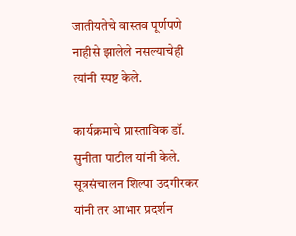जातीयतेचे वास्तव पूर्णपणे नाहीसे झालेले नसल्याचेही त्यांनी स्पष्ट केले.

कार्यक्रमाचे प्रास्ताविक डॉ. सुनीता पाटील यांनी केले. सूत्रसंचालन शिल्पा उदगीरकर यांनी तर आभार प्रदर्शन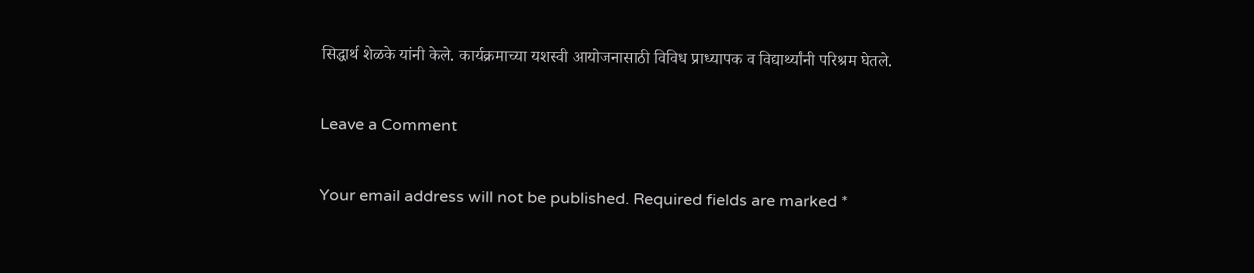सिद्धार्थ शेळके यांनी केले. कार्यक्रमाच्या यशस्वी आयोजनासाठी विविध प्राध्यापक व विद्यार्थ्यांनी परिश्रम घेतले.

Leave a Comment

Your email address will not be published. Required fields are marked *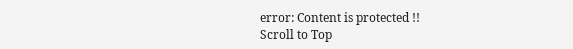error: Content is protected !!
Scroll to Top